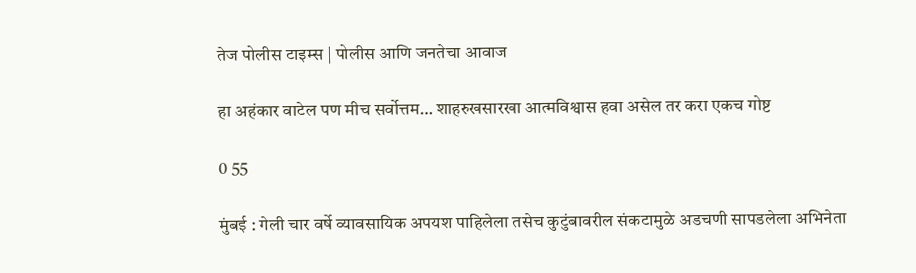तेज पोलीस टाइम्स | पोलीस आणि जनतेचा आवाज

हा अहंकार वाटेल पण मीच सर्वोत्तम… शाहरुखसारखा आत्मविश्वास हवा असेल तर करा एकच गोष्ट

0 55

मुंबई : गेली चार वर्षे व्यावसायिक अपयश पाहिलेला तसेच कुटुंबावरील संकटामुळे अडचणी सापडलेला अभिनेता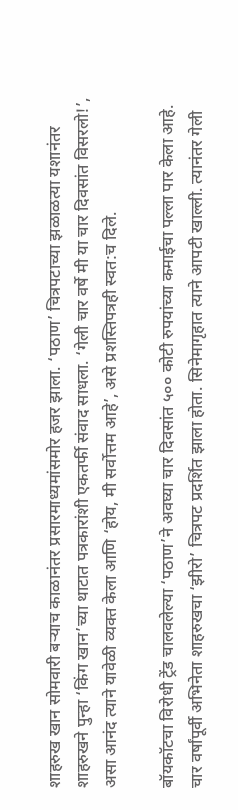शाहरुख खान सोमवारी बऱ्याच काळानंतर प्रसारमाध्यमांसमोर हजर झाला. ‘पठाण’ चित्रपटाच्या झळाळत्या यशानंतर शाहरुखने पुन्हा ‘किंग खान’च्या थाटात पत्रकारांशी एकतर्फी संवाद साधला. ‘गेली चार वर्षे मी या चार दिवसांत विसरलो!’, असा आनंद त्याने यावेळी व्यक्त केला आणि ‘होय, मी सर्वोत्तम आहे’, असे प्रशस्तिपत्रही स्वत:च दिले.

बॉयकॉटचा विरोधी ट्रेंड चालवलेल्या ‘पठाण’ने अवघ्या चार दिवसांत ५०० कोटी रुपयांच्या कमाईचा पल्ला पार केला आहे. चार वर्षांपूर्वी अभिनेता शाहरुखचा ‘झीरो’ चित्रपट प्रदर्शित झाला होता. सिनेमागृहात त्याने आपटी खाल्ली. त्यानंतर गेली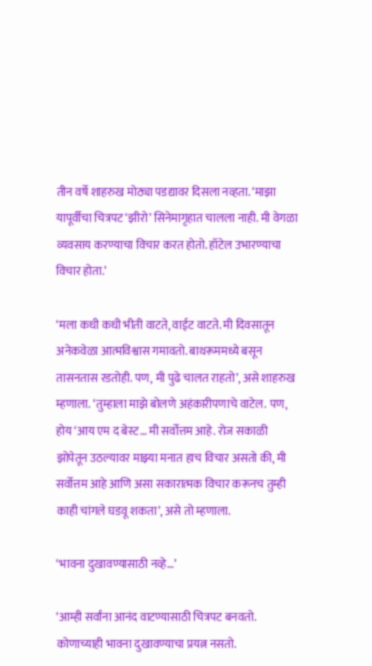तीन वर्षे शाहरुख मोठ्या पडद्यावर दिसला नव्हता. ‘माझा यापूर्वीचा चित्रपट ‘झीरो’ सिनेमागृहात चालला नाही. मी वेगळा व्यवसाय करण्याचा विचार करत होतो. हॉटेल उभारण्याचा विचार होता.’

‘मला कधी कधी भीती वाटते, वाईट वाटते. मी दिवसातून अनेकवेळा आत्मविश्वास गमावतो. बाथरूममध्ये बसून तासनतास रडतोही. पण, मी पुढे चालत राहतो’, असे शाहरुख म्हणाला. ‘तुम्हाला माझे बोलणे अहंकारीपणाचे वाटेल. पण, होय ‘आय एम द बेस्ट… मी सर्वोत्तम आहे. रोज सकाळी झोपेतून उठल्यावर माझ्या मनात हाच विचार असतो की, मी सर्वोत्तम आहे आणि असा सकारात्मक विचार करूनच तुम्ही काही चांगले घडवू शकता’, असे तो म्हणाला.

‘भावना दुखावण्यासाठी नव्हे…’

‘आम्ही सर्वांना आनंद वाटण्यासाठी चित्रपट बनवतो. कोणाच्याही भावना दुखावण्याचा प्रयत्न नसतो.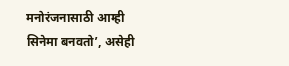मनोरंजनासाठी आम्ही सिनेमा बनवतो’, असेही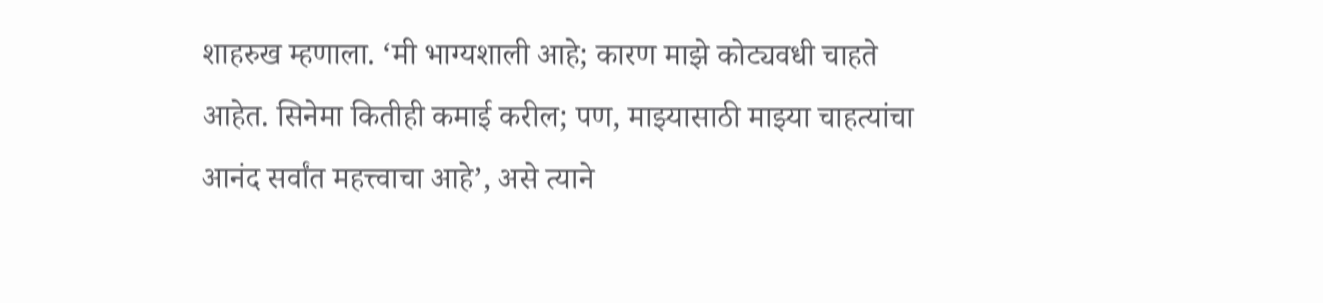शाहरुख म्हणाला. ‘मी भाग्यशाली आहे; कारण माझे कोट्यवधी चाहते आहेत. सिनेमा कितीही कमाई करील; पण, माझ्यासाठी माझ्या चाहत्यांचा आनंद सर्वांत महत्त्वाचा आहे’, असे त्याने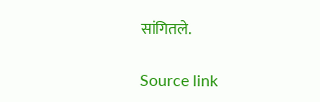सांगितले.

Source link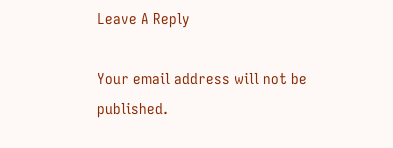Leave A Reply

Your email address will not be published.